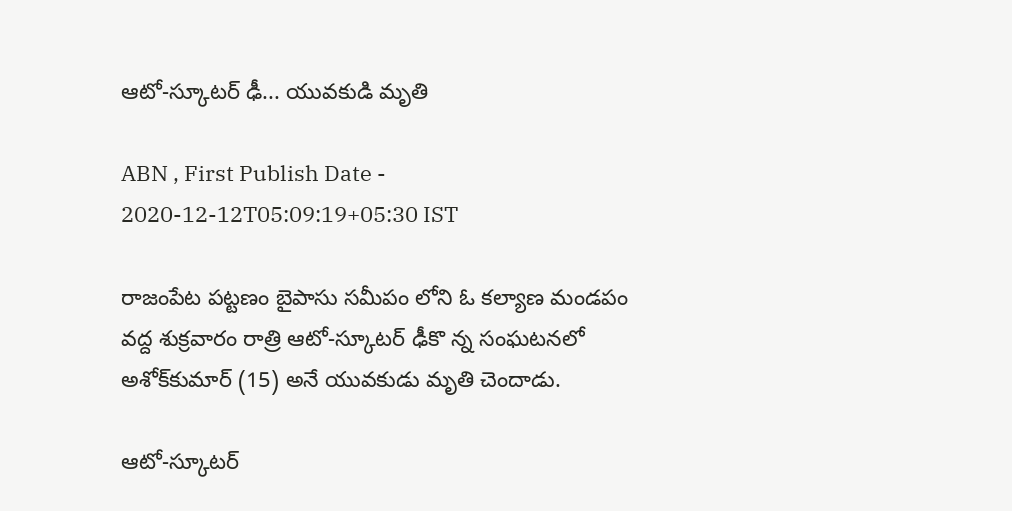ఆటో-స్కూటర్‌ ఢీ... యువకుడి మృతి

ABN , First Publish Date - 2020-12-12T05:09:19+05:30 IST

రాజంపేట పట్టణం బైపాసు సమీపం లోని ఓ కల్యాణ మండపం వద్ద శుక్రవారం రాత్రి ఆటో-స్కూటర్‌ ఢీకొ న్న సంఘటనలో అశోక్‌కుమార్‌ (15) అనే యువకుడు మృతి చెందాడు.

ఆటో-స్కూటర్‌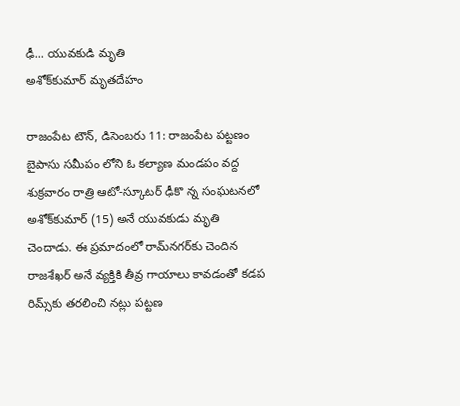ఢీ... యువకుడి మృతి
అశోక్‌కుమార్‌ మృతదేహం

రాజంపేట టౌన్‌, డిసెంబరు 11: రాజంపేట పట్టణం బైపాసు సమీపం లోని ఓ కల్యాణ మండపం వద్ద శుక్రవారం రాత్రి ఆటో-స్కూటర్‌ ఢీకొ న్న సంఘటనలో అశోక్‌కుమార్‌ (15) అనే యువకుడు మృతి చెందాడు. ఈ ప్రమాదంలో రామ్‌నగర్‌కు చెందిన రాజశేఖర్‌ అనే వ్యక్తికి తీవ్ర గాయాలు కావడంతో కడప రిమ్స్‌కు తరలించి నట్లు పట్టణ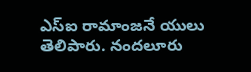ఎస్‌ఐ రామాంజనే యులు తెలిపారు. నందలూరు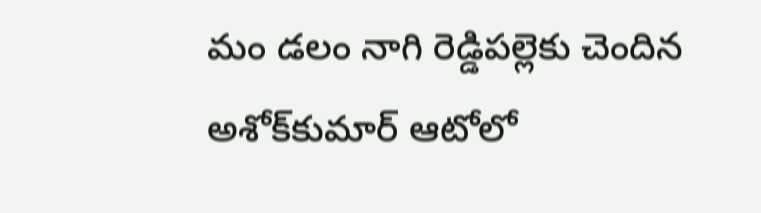మం డలం నాగి రెడ్డిపల్లెకు చెందిన అశోక్‌కుమార్‌ ఆటోలో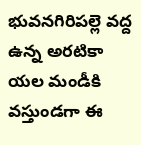భువనగిరిపల్లె వద్ద ఉన్న అరటికా యల మండీకి వస్తుండగా ఈ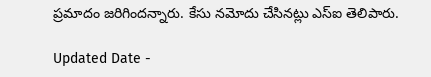ప్రమాదం జరిగిందన్నారు. కేసు నమోదు చేసినట్లు ఎస్‌ఐ తెలిపారు.

Updated Date -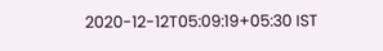2020-12-12T05:09:19+05:30 IST